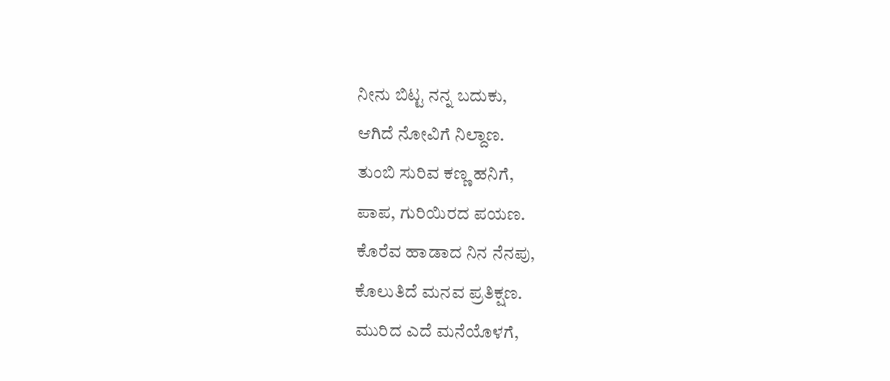ನೀನು ಬಿಟ್ಟ ನನ್ನ ಬದುಕು,
ಆಗಿದೆ ನೋವಿಗೆ ನಿಲ್ದಾಣ.
ತುಂಬಿ ಸುರಿವ ಕಣ್ಣ ಹನಿಗೆ,
ಪಾಪ, ಗುರಿಯಿರದ ಪಯಣ.
ಕೊರೆವ ಹಾಡಾದ ನಿನ ನೆನಪು,
ಕೊಲುತಿದೆ ಮನವ ಪ್ರತಿಕ್ಷಣ.
ಮುರಿದ ಎದೆ ಮನೆಯೊಳಗೆ,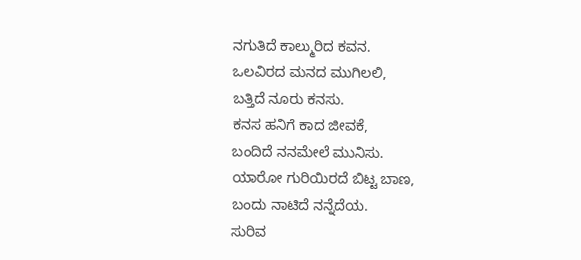ನಗುತಿದೆ ಕಾಲ್ಮುರಿದ ಕವನ.
ಒಲವಿರದ ಮನದ ಮುಗಿಲಲಿ,
ಬತ್ತಿದೆ ನೂರು ಕನಸು.
ಕನಸ ಹನಿಗೆ ಕಾದ ಜೀವಕೆ,
ಬಂದಿದೆ ನನಮೇಲೆ ಮುನಿಸು.
ಯಾರೋ ಗುರಿಯಿರದೆ ಬಿಟ್ಟ ಬಾಣ,
ಬಂದು ನಾಟಿದೆ ನನ್ನೆದೆಯ.
ಸುರಿವ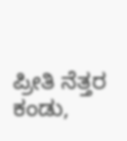ಪ್ರೀತಿ ನೆತ್ತರ ಕಂಡು,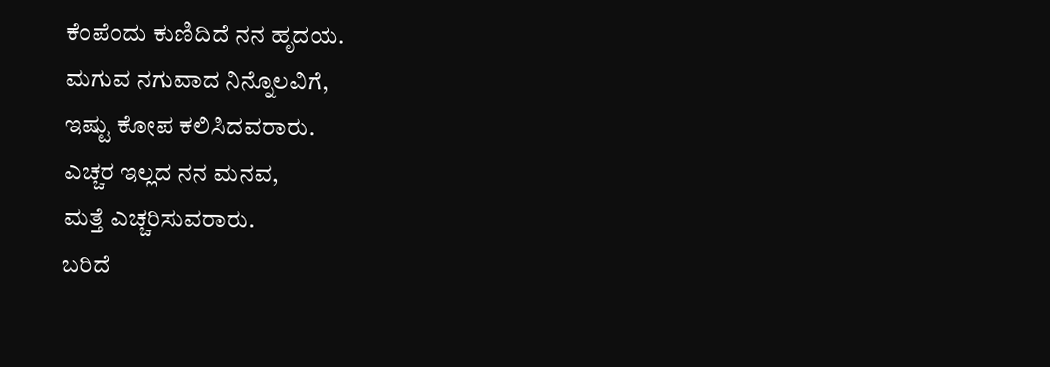ಕೆಂಪೆಂದು ಕುಣಿದಿದೆ ನನ ಹೃದಯ.
ಮಗುವ ನಗುವಾದ ನಿನ್ನೊಲವಿಗೆ,
ಇಷ್ಟು ಕೋಪ ಕಲಿಸಿದವರಾರು.
ಎಚ್ಚರ ಇಲ್ಲದ ನನ ಮನವ,
ಮತ್ತೆ ಎಚ್ಚರಿಸುವರಾರು.
ಬರಿದೆ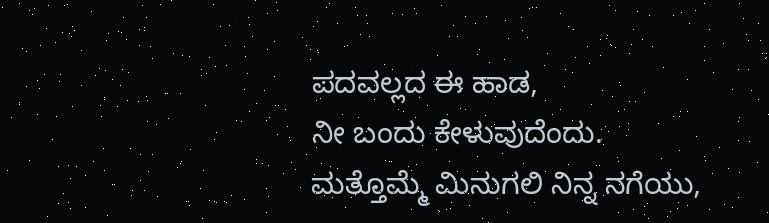ಪದವಲ್ಲದ ಈ ಹಾಡ,
ನೀ ಬಂದು ಕೇಳುವುದೆಂದು.
ಮತ್ತೊಮ್ಮೆ ಮಿನುಗಲಿ ನಿನ್ನ ನಗೆಯು,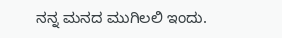ನನ್ನ ಮನದ ಮುಗಿಲಲಿ ಇಂದು.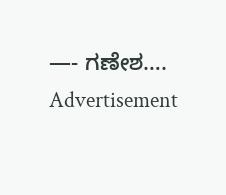—- ಗಣೇಶ….
Advertisement